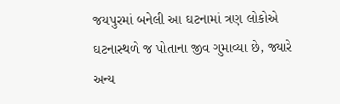જયપુરમાં બનેલી આ ઘટનામાં ત્રણ લોકોએ ઘટનાસ્થળે જ પોતાના જીવ ગુમાવ્યા છે, જ્યારે અન્ય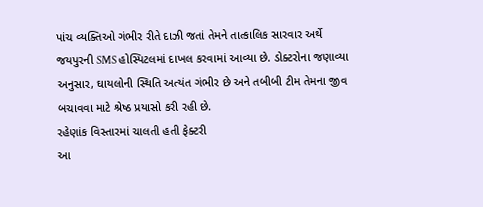પાંચ વ્યક્તિઓ ગંભીર રીતે દાઝી જતાં તેમને તાત્કાલિક સારવાર અર્થે જયપુરની SMS હોસ્પિટલમાં દાખલ કરવામાં આવ્યા છે. ડોક્ટરોના જણાવ્યા અનુસાર, ઘાયલોની સ્થિતિ અત્યંત ગંભીર છે અને તબીબી ટીમ તેમના જીવ બચાવવા માટે શ્રેષ્ઠ પ્રયાસો કરી રહી છે.
રહેણાંક વિસ્તારમાં ચાલતી હતી ફેક્ટરી
આ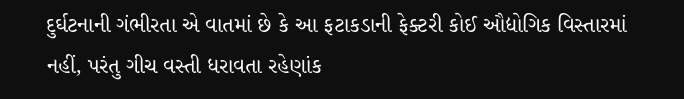દુર્ઘટનાની ગંભીરતા એ વાતમાં છે કે આ ફટાકડાની ફેક્ટરી કોઈ ઔદ્યોગિક વિસ્તારમાં નહીં, પરંતુ ગીચ વસ્તી ધરાવતા રહેણાંક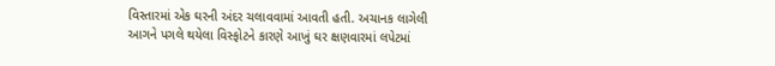વિસ્તારમાં એક ઘરની અંદર ચલાવવામાં આવતી હતી. અચાનક લાગેલી આગને પગલે થયેલા વિસ્ફોટને કારણે આખું ઘર ક્ષણવારમાં લપેટમાં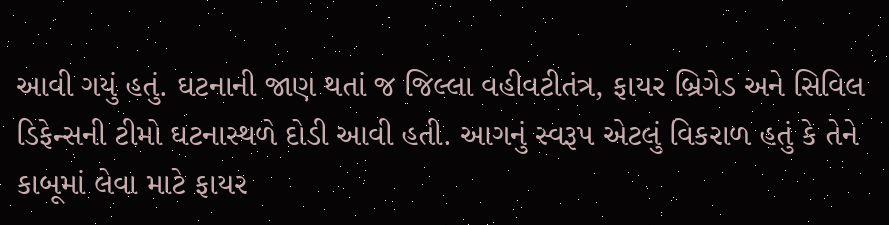આવી ગયું હતું. ઘટનાની જાણ થતાં જ જિલ્લા વહીવટીતંત્ર, ફાયર બ્રિગેડ અને સિવિલ ડિફેન્સની ટીમો ઘટનાસ્થળે દોડી આવી હતી. આગનું સ્વરૂપ એટલું વિકરાળ હતું કે તેને કાબૂમાં લેવા માટે ફાયર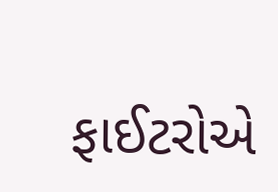ફાઈટરોએ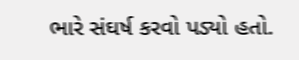ભારે સંઘર્ષ કરવો પડ્યો હતો.